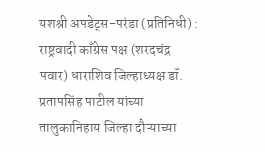यशश्री अपडेट्स-परंडा (प्रतिनिधी) :
राष्ट्रवादी काँग्रेस पक्ष (शरदचंद्र पवार) धाराशिव जिल्हाध्यक्ष डॉ. प्रतापसिंह पाटील यांच्या तालुकानिहाय जिल्हा दौऱ्याच्या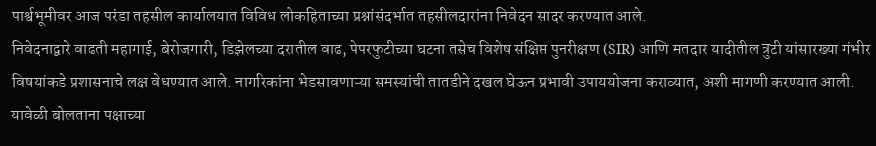पार्श्वभूमीवर आज परंडा तहसील कार्यालयात विविध लोकहिताच्या प्रश्नांसंदर्भात तहसीलदारांना निवेदन सादर करण्यात आले.
निवेदनाद्वारे वाढती महागाई, बेरोजगारी, डिझेलच्या दरातील वाढ, पेपरफुटीच्या घटना तसेच विशेष संक्षिप्त पुनरीक्षण (SIR) आणि मतदार यादीतील त्रुटी यांसारख्या गंभीर विषयांकडे प्रशासनाचे लक्ष वेधण्यात आले. नागरिकांना भेडसावणाऱ्या समस्यांची तातडीने दखल घेऊन प्रभावी उपाययोजना कराव्यात, अशी मागणी करण्यात आली.
यावेळी बोलताना पक्षाच्या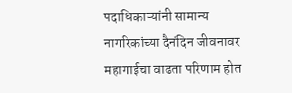पदाधिकाऱ्यांनी सामान्य नागरिकांच्या दैनंदिन जीवनावर महागाईचा वाढता परिणाम होत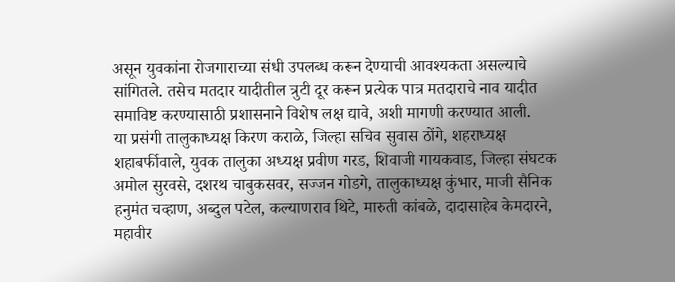असून युवकांना रोजगाराच्या संधी उपलब्ध करून देण्याची आवश्यकता असल्याचे सांगितले. तसेच मतदार यादीतील त्रुटी दूर करून प्रत्येक पात्र मतदाराचे नाव यादीत समाविष्ट करण्यासाठी प्रशासनाने विशेष लक्ष द्यावे, अशी मागणी करण्यात आली.
या प्रसंगी तालुकाध्यक्ष किरण कराळे, जिल्हा सचिव सुवास ठोंगे, शहराध्यक्ष शहाबर्फीवाले, युवक तालुका अध्यक्ष प्रवीण गरड, शिवाजी गायकवाड, जिल्हा संघटक अमोल सुरवसे, दशरथ चाबुकसवर, सज्जन गोडगे, तालुकाध्यक्ष कुंभार, माजी सैनिक हनुमंत चव्हाण, अब्दुल पटेल, कल्याणराव थिटे, मारुती कांबळे, दादासाहेब केमदारने, महावीर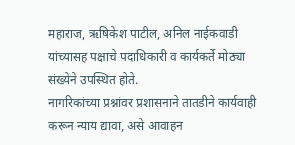महाराज, ऋषिकेश पाटील, अनिल नाईकवाडी यांच्यासह पक्षाचे पदाधिकारी व कार्यकर्ते मोठ्या संख्येने उपस्थित होते.
नागरिकांच्या प्रश्नांवर प्रशासनाने तातडीने कार्यवाही करून न्याय द्यावा, असे आवाहन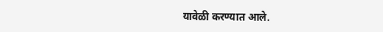यावेळी करण्यात आले.